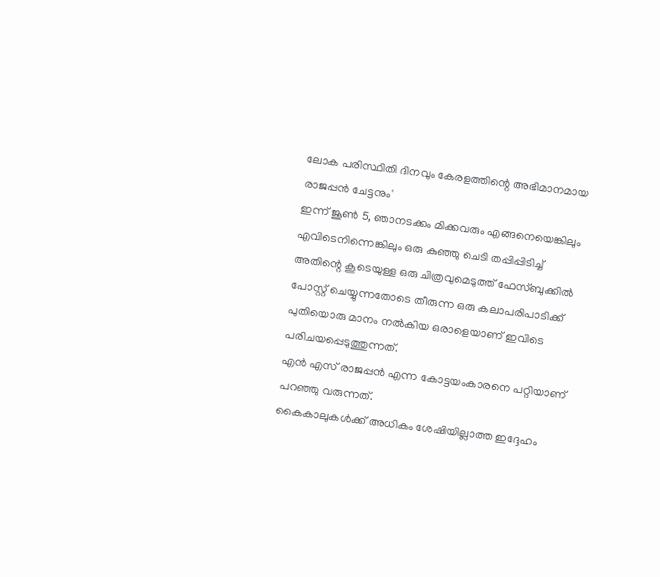ലോക പരിസ്ഥിതി ദിനവും കേരളത്തിന്റെ അഭിമാനമായ രാജപ്പൻ ചേട്ടനും'
ഇന്ന് ജൂൺ 5, ഞാനടക്കം മിക്കവരും എങ്ങനെയെങ്കിലും എവിടെനിന്നെങ്കിലും ഒരു കുഞ്ഞു ചെടി തപ്പിപ്പിടിച്ച് അതിന്റെ കൂടെയുള്ള ഒരു ചിത്രവുമെടുത്ത് ഫേസ്ബുക്കിൽ പോസ്റ്റ് ചെയ്യുന്നതോടെ തീരുന്ന ഒരു കലാപരിപാടിക്ക് പുതിയൊരു മാനം നൽകിയ ഒരാളെയാണ് ഇവിടെ പരിചയപ്പെടുത്തുന്നത്.
എൻ എസ് രാജപ്പൻ എന്ന കോട്ടയംകാരനെ പറ്റിയാണ് പറഞ്ഞു വരുന്നത്.
കൈകാലുകൾക്ക് അധികം ശേഷിയില്ലാത്ത ഇദ്ദേഹം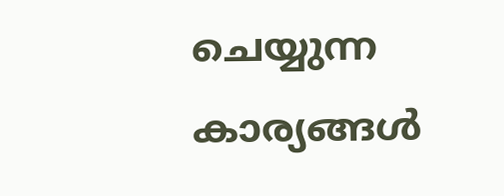ചെയ്യുന്ന കാര്യങ്ങൾ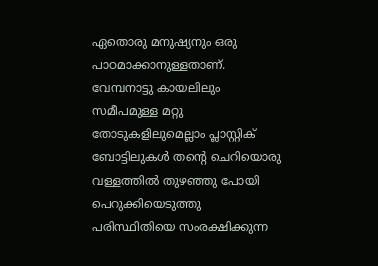ഏതൊരു മനുഷ്യനും ഒരു പാഠമാക്കാനുള്ളതാണ്.
വേമ്പനാട്ടു കായലിലും സമീപമുള്ള മറ്റു തോടുകളിലുമെല്ലാം പ്ലാസ്റ്റിക് ബോട്ടിലുകൾ തന്റെ ചെറിയൊരു വള്ളത്തിൽ തുഴഞ്ഞു പോയി പെറുക്കിയെടുത്തു പരിസ്ഥിതിയെ സംരക്ഷിക്കുന്ന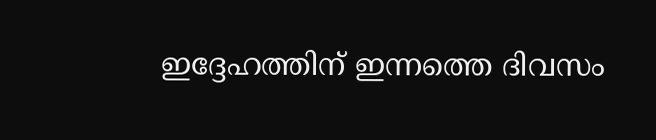ഇദ്ദേഹത്തിന് ഇന്നത്തെ ദിവസം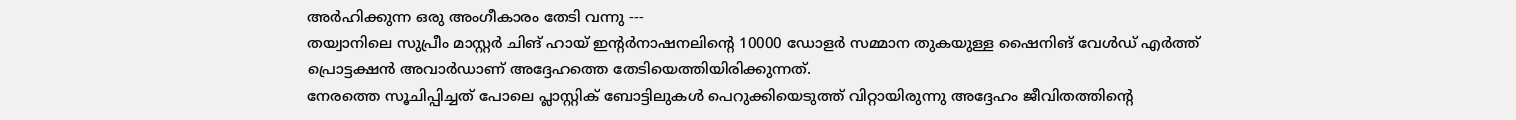അർഹിക്കുന്ന ഒരു അംഗീകാരം തേടി വന്നു ---
തയ്വാനിലെ സുപ്രീം മാസ്റ്റർ ചിങ് ഹായ് ഇന്റർനാഷനലിന്റെ 10000 ഡോളർ സമ്മാന തുകയുള്ള ഷൈനിങ് വേൾഡ് എർത്ത് പ്രൊട്ടക്ഷൻ അവാർഡാണ് അദ്ദേഹത്തെ തേടിയെത്തിയിരിക്കുന്നത്.
നേരത്തെ സൂചിപ്പിച്ചത് പോലെ പ്ലാസ്റ്റിക് ബോട്ടിലുകൾ പെറുക്കിയെടുത്ത് വിറ്റായിരുന്നു അദ്ദേഹം ജീവിതത്തിന്റെ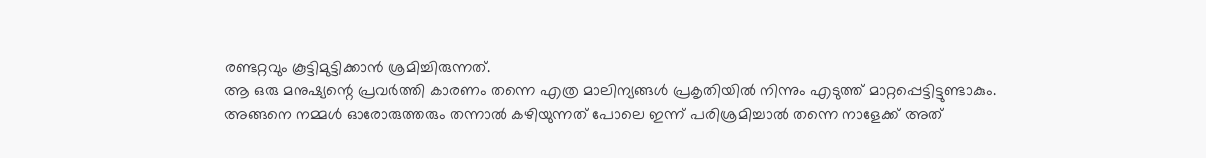രണ്ടറ്റവും കൂട്ടിമുട്ടിക്കാൻ ശ്രമിച്ചിരുന്നത്.
ആ ഒരു മനുഷ്യന്റെ പ്രവർത്തി കാരണം തന്നെ എത്ര മാലിന്യങ്ങൾ പ്രകൃതിയിൽ നിന്നും എടുത്ത് മാറ്റപ്പെട്ടിട്ടുണ്ടാകും.
അങ്ങനെ നമ്മൾ ഓരോരുത്തരും തന്നാൽ കഴിയുന്നത് പോലെ ഇന്ന് പരിശ്രമിച്ചാൽ തന്നെ നാളേക്ക് അത്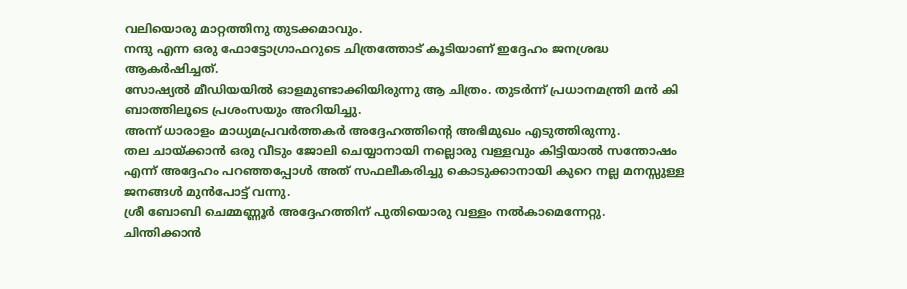വലിയൊരു മാറ്റത്തിനു തുടക്കമാവും.
നന്ദു എന്ന ഒരു ഫോട്ടോഗ്രാഫറുടെ ചിത്രത്തോട് കൂടിയാണ് ഇദ്ദേഹം ജനശ്രദ്ധ ആകർഷിച്ചത്.
സോഷ്യൽ മീഡിയയിൽ ഓളമുണ്ടാക്കിയിരുന്നു ആ ചിത്രം. തുടർന്ന് പ്രധാനമന്ത്രി മൻ കി ബാത്തിലൂടെ പ്രശംസയും അറിയിച്ചു.
അന്ന് ധാരാളം മാധ്യമപ്രവർത്തകർ അദ്ദേഹത്തിന്റെ അഭിമുഖം എടുത്തിരുന്നു.
തല ചായ്ക്കാൻ ഒരു വീടും ജോലി ചെയ്യാനായി നല്ലൊരു വള്ളവും കിട്ടിയാൽ സന്തോഷം എന്ന് അദ്ദേഹം പറഞ്ഞപ്പോൾ അത് സഫലീകരിച്ചു കൊടുക്കാനായി കുറെ നല്ല മനസ്സുള്ള ജനങ്ങൾ മുൻപോട്ട് വന്നു.
ശ്രീ ബോബി ചെമ്മണ്ണൂർ അദ്ദേഹത്തിന് പുതിയൊരു വള്ളം നൽകാമെന്നേറ്റു.
ചിന്തിക്കാൻ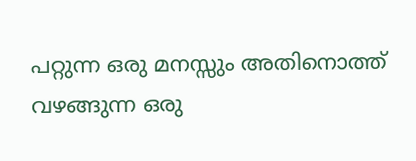പറ്റുന്ന ഒരു മനസ്സും അതിനൊത്ത് വഴങ്ങുന്ന ഒരു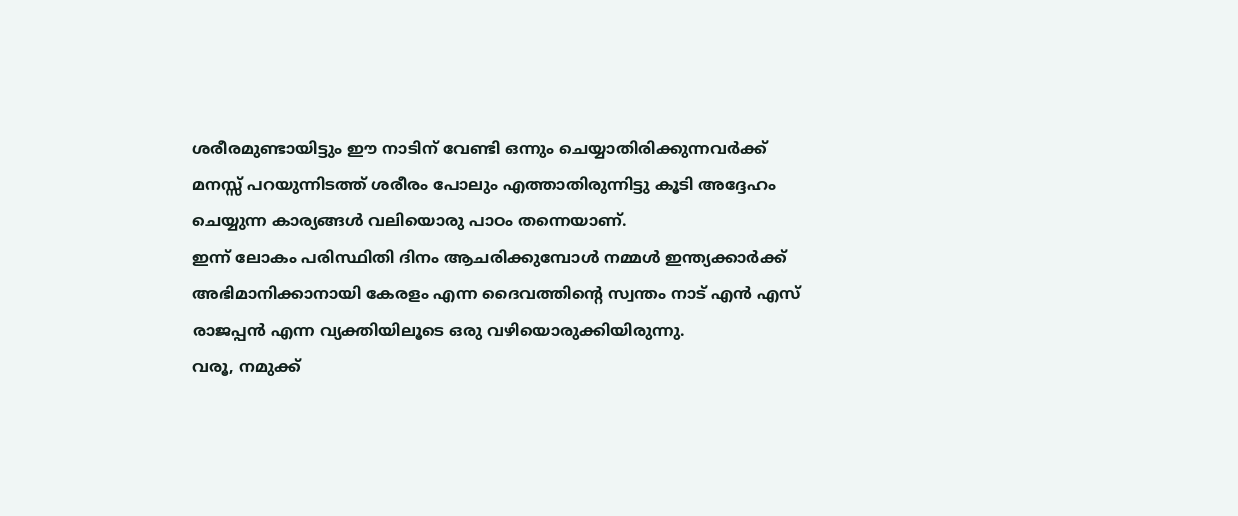ശരീരമുണ്ടായിട്ടും ഈ നാടിന് വേണ്ടി ഒന്നും ചെയ്യാതിരിക്കുന്നവർക്ക് മനസ്സ് പറയുന്നിടത്ത് ശരീരം പോലും എത്താതിരുന്നിട്ടു കൂടി അദ്ദേഹം ചെയ്യുന്ന കാര്യങ്ങൾ വലിയൊരു പാഠം തന്നെയാണ്.
ഇന്ന് ലോകം പരിസ്ഥിതി ദിനം ആചരിക്കുമ്പോൾ നമ്മൾ ഇന്ത്യക്കാർക്ക്
അഭിമാനിക്കാനായി കേരളം എന്ന ദൈവത്തിന്റെ സ്വന്തം നാട് എൻ എസ് രാജപ്പൻ എന്ന വ്യക്തിയിലൂടെ ഒരു വഴിയൊരുക്കിയിരുന്നു.
വരൂ, നമുക്ക്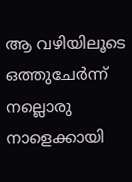ആ വഴിയിലൂടെ ഒത്തുചേർന്ന് നല്ലൊരു നാളെക്കായി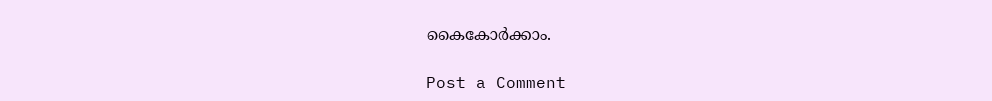കൈകോർക്കാം.

Post a Comment